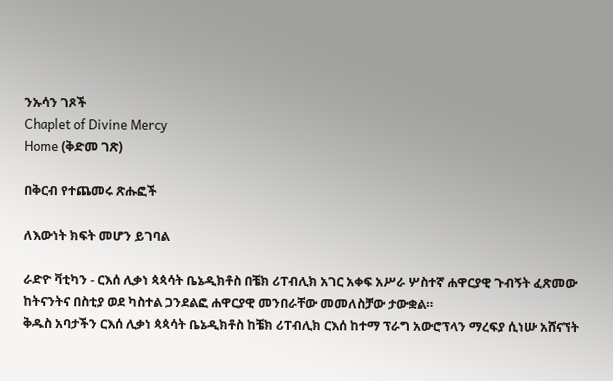ንኡሳን ገጾች
Chaplet of Divine Mercy
Home (ቅድመ ገጽ)

በቅርብ የተጨመሩ ጽሑፎች

ለእውነት ክፍት መሆን ይገባል

ራድዮ ቫቲካን - ርእሰ ሊቃነ ጳጳሳት ቤኔዲክቶስ በቼክ ሪፐብሊክ አገር አቀፍ አሥራ ሦስተኛ ሐዋርያዊ ጉብኝት ፈጽመው ከትናንትና በስቲያ ወደ ካስተል ጋንደልፎ ሐዋርያዊ መንበራቸው መመለስቻው ታውቋል።
ቅዱስ አባታችን ርእሰ ሊቃነ ጳጳሳት ቤኔዲክቶስ ከቼክ ሪፐብሊክ ርእሰ ከተማ ፕራግ አውሮፕላን ማረፍያ ሲነሡ አሸናኘት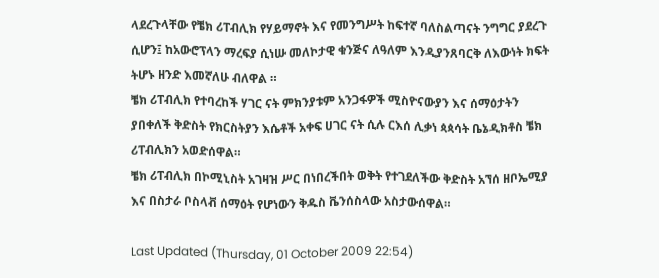ላደረጉላቸው የቼክ ሪፐብሊክ የሃይማኖት እና የመንግሥት ከፍተኛ ባለስልጣናት ንግግር ያደረጉ ሲሆን፤ ከአውሮፕላን ማረፍያ ሲነሡ መለኮታዊ ቁንጅና ለዓለም እንዲያንጸባርቅ ለእውነት ክፍት ትሆኑ ዘንድ እመኛለሁ ብለዋል ።
ቼክ ሪፐብሊክ የተባረከች ሃገር ናት ምክንያቱም አንጋፋዎች ሚስዮናውያን እና ሰማዕታትን ያበቀለች ቅድስት የክርስትያን እሴቶች አቀፍ ሀገር ናት ሲሉ ርእሰ ሊቃነ ጳጳሳት ቤኔዲክቶስ ቼክ ሪፐብሊክን አወድሰዋል።
ቼክ ሪፐብሊክ በኮሚኒስት አገዛዝ ሥር በነበረችበት ወቅት የተገደለችው ቅድስት አኘሰ ዘቦኤሚያ እና በስታራ ቦስላቭ ሰማዕት የሆነውን ቅዱስ ቬንሰስላው አስታውሰዋል።

Last Updated (Thursday, 01 October 2009 22:54)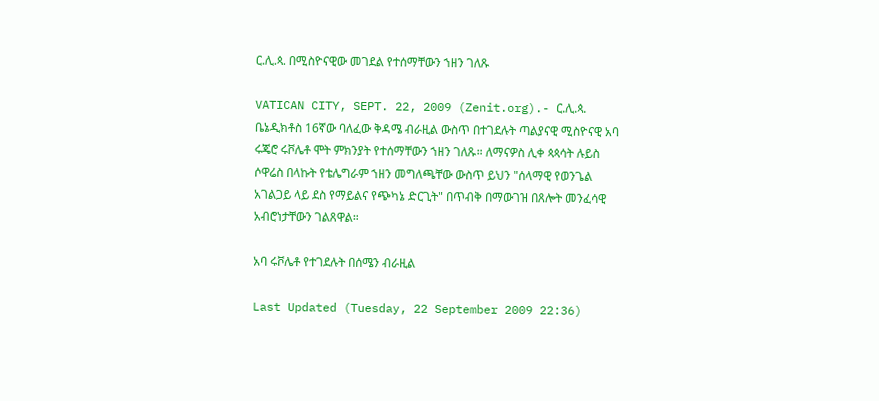ር.ሊ.ጳ. በሚስዮናዊው መገደል የተሰማቸውን ኀዘን ገለጹ

VATICAN CITY, SEPT. 22, 2009 (Zenit.org).- ር.ሊ.ጳ. ቤኔዲክቶስ 16ኛው ባለፈው ቅዳሜ ብራዚል ውስጥ በተገደሉት ጣልያናዊ ሚስዮናዊ አባ ሩጄሮ ሩቮሌቶ ሞት ምክንያት የተሰማቸውን ኀዘን ገለጹ። ለማናዎስ ሊቀ ጳጳሳት ሉይስ ሶዋሬስ በላኩት የቴሌግራም ኀዘን መግለጫቸው ውስጥ ይህን "ሰላማዊ የወንጌል አገልጋይ ላይ ደስ የማይልና የጭካኔ ድርጊት" በጥብቅ በማውገዝ በጸሎት መንፈሳዊ አብሮነታቸውን ገልጸዋል።

አባ ሩቮሌቶ የተገደሉት በሰሜን ብራዚል

Last Updated (Tuesday, 22 September 2009 22:36)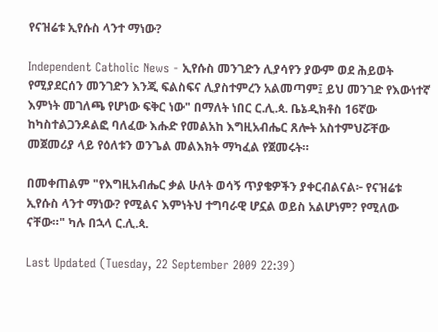የናዝሬቱ ኢየሱስ ላንተ ማነው?

Independent Catholic News - ኢየሱስ መንገድን ሊያሳየን ያውም ወደ ሕይወት የሚያደርሰን መንገድን እንጂ ፍልስፍና ሊያስተምረን አልመጣም፤ ይህ መንገድ የእውነተኛ እምነት መገለጫ የሆነው ፍቅር ነው" በማለት ነበር ር.ሊ.ጳ. ቤኔዲክቶስ 16ኛው ከካስተልጋንዶልፎ ባለፈው እሑድ የመልአከ እግዚአብሔር ጸሎት አስተምህሯቸው መጀመሪያ ላይ የዕለቱን ወንጌል መልእክት ማካፈል የጀመሩት።

በመቀጠልም "የእግዚአብሔር ቃል ሁለት ወሳኝ ጥያቄዎችን ያቀርብልናል፦ የናዝሬቱ ኢየሱስ ላንተ ማነው? የሚልና እምነትህ ተግባራዊ ሆኗል ወይስ አልሆነም? የሚለው ናቸው።" ካሉ በኋላ ር.ሊ.ጳ.

Last Updated (Tuesday, 22 September 2009 22:39)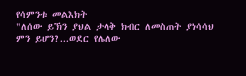የሳምንቱ መልእክት
"ለሰው ይኽን ያህል ታላቅ ክብር ለመስጠት ያነሳሳህ ምን ይሆን?...ወደር የሌለው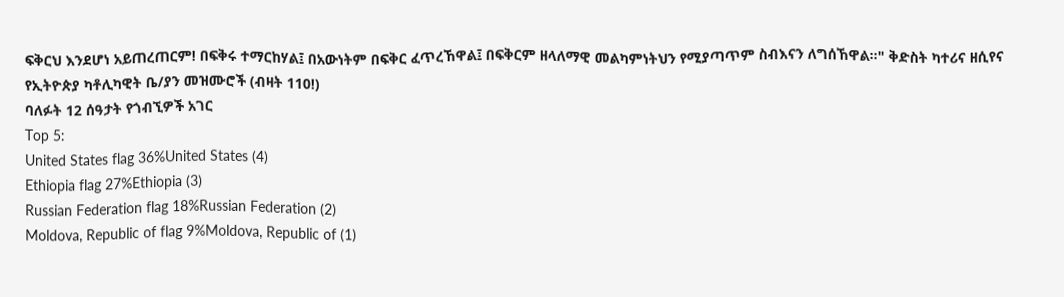ፍቅርህ እንደሆነ አይጠረጠርም! በፍቅሩ ተማርከሃል፤ በአውነትም በፍቅር ፈጥረኸዋል፤ በፍቅርም ዘላለማዊ መልካምነትህን የሚያጣጥም ስብእናን ለግሰኸዋል።" ቅድስት ካተሪና ዘሲየና
የኢትዮጵያ ካቶሊካዊት ቤ/ያን መዝሙሮች (ብዛት 110!)
ባለፉት 12 ሰዓታት የጎብኚዎች አገር
Top 5:
United States flag 36%United States (4)
Ethiopia flag 27%Ethiopia (3)
Russian Federation flag 18%Russian Federation (2)
Moldova, Republic of flag 9%Moldova, Republic of (1)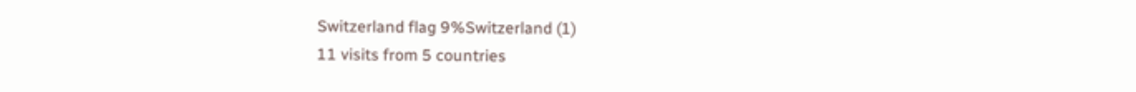Switzerland flag 9%Switzerland (1)
11 visits from 5 countries